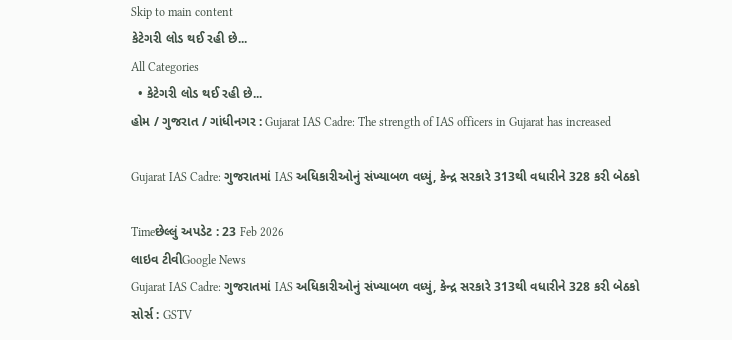Skip to main content
કેટેગરી લોડ થઈ રહી છે...
All Categories
  • કેટેગરી લોડ થઈ રહી છે...
હોમ / ગુજરાત / ગાંધીનગર : Gujarat IAS Cadre: The strength of IAS officers in Gujarat has increased

Gujarat IAS Cadre: ગુજરાતમાં IAS અધિકારીઓનું સંખ્યાબળ વધ્યું, કેન્દ્ર સરકારે 313થી વધારીને 328 કરી બેઠકો

Timeછેલ્લું અપડેટ : 23 Feb 2026
લાઇવ ટીવીGoogle News
Gujarat IAS Cadre: ગુજરાતમાં IAS અધિકારીઓનું સંખ્યાબળ વધ્યું, કેન્દ્ર સરકારે 313થી વધારીને 328 કરી બેઠકો
સોર્સ : GSTV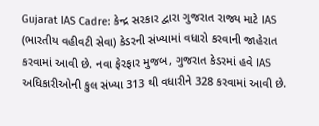Gujarat IAS Cadre: કેન્દ્ર સરકાર દ્વારા ગુજરાત રાજ્ય માટે IAS (ભારતીય વહીવટી સેવા) કેડરની સંખ્યામાં વધારો કરવાની જાહેરાત કરવામાં આવી છે. નવા ફેરફાર મુજબ, ગુજરાત કેડરમાં હવે IAS અધિકારીઓની કુલ સંખ્યા 313 થી વધારીને 328 કરવામાં આવી છે.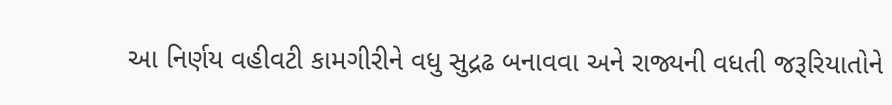આ નિર્ણય વહીવટી કામગીરીને વધુ સુદ્રઢ બનાવવા અને રાજ્યની વધતી જરૂરિયાતોને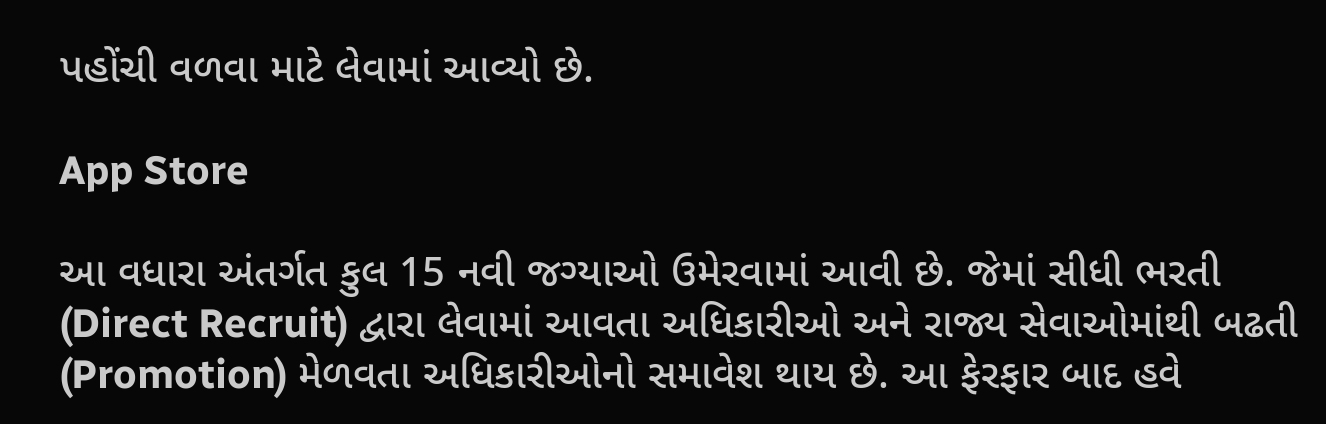પહોંચી વળવા માટે લેવામાં આવ્યો છે.

App Store

આ વધારા અંતર્ગત કુલ 15 નવી જગ્યાઓ ઉમેરવામાં આવી છે. જેમાં સીધી ભરતી (Direct Recruit) દ્વારા લેવામાં આવતા અધિકારીઓ અને રાજ્ય સેવાઓમાંથી બઢતી (Promotion) મેળવતા અધિકારીઓનો સમાવેશ થાય છે. આ ફેરફાર બાદ હવે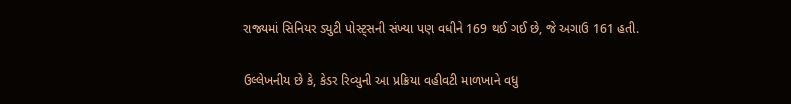રાજ્યમાં સિનિયર ડ્યુટી પોસ્ટ્સની સંખ્યા પણ વધીને 169 થઈ ગઈ છે, જે અગાઉ 161 હતી.

ઉલ્લેખનીય છે કે, કેડર રિવ્યુની આ પ્રક્રિયા વહીવટી માળખાને વધુ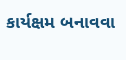કાર્યક્ષમ બનાવવા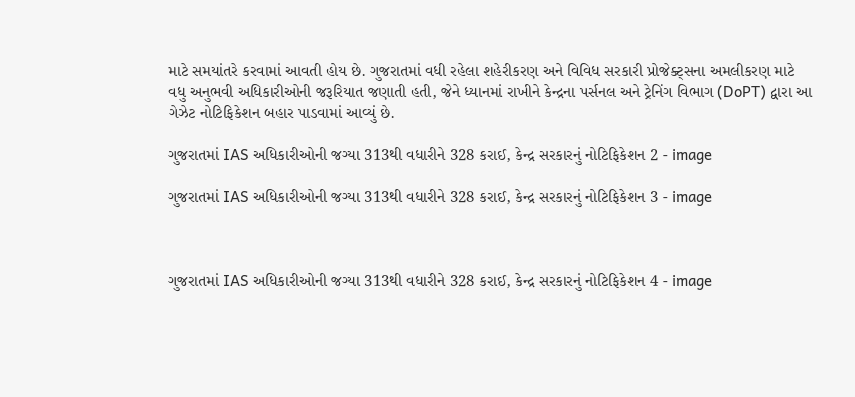માટે સમયાંતરે કરવામાં આવતી હોય છે. ગુજરાતમાં વધી રહેલા શહેરીકરણ અને વિવિધ સરકારી પ્રોજેક્ટ્સના અમલીકરણ માટે વધુ અનુભવી અધિકારીઓની જરૂરિયાત જણાતી હતી, જેને ધ્યાનમાં રાખીને કેન્દ્રના પર્સનલ અને ટ્રેનિંગ વિભાગ (DoPT) દ્વારા આ ગેઝેટ નોટિફિકેશન બહાર પાડવામાં આવ્યું છે.

ગુજરાતમાં IAS અધિકારીઓની જગ્યા 313થી વધારીને 328 કરાઈ, કેન્દ્ર સરકારનું નોટિફિકેશન 2 - image

ગુજરાતમાં IAS અધિકારીઓની જગ્યા 313થી વધારીને 328 કરાઈ, કેન્દ્ર સરકારનું નોટિફિકેશન 3 - image



ગુજરાતમાં IAS અધિકારીઓની જગ્યા 313થી વધારીને 328 કરાઈ, કેન્દ્ર સરકારનું નોટિફિકેશન 4 - image